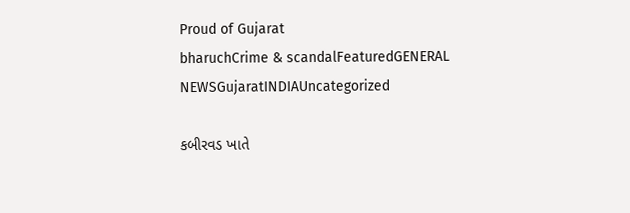Proud of Gujarat
bharuchCrime & scandalFeaturedGENERAL NEWSGujaratINDIAUncategorized

કબીરવડ ખાતે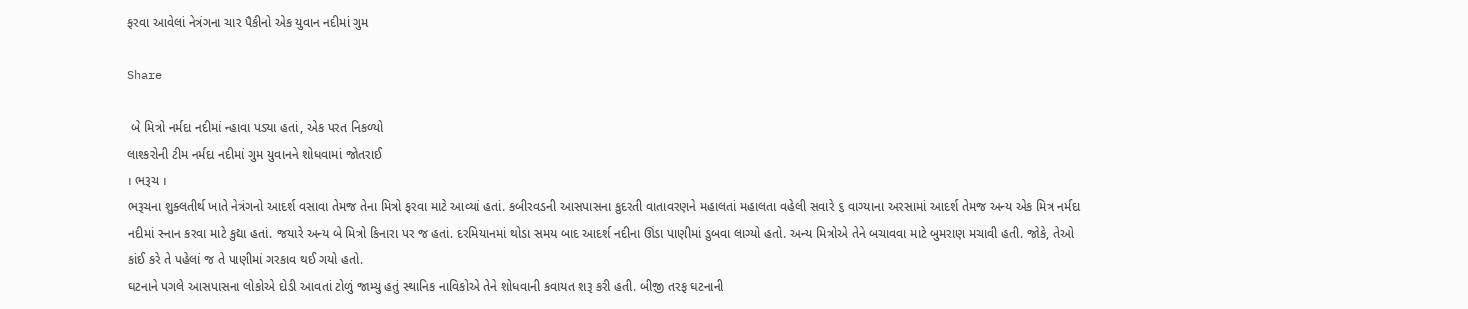ફરવા આવેલાં નેત્રંગના ચાર પૈકીનો એક યુવાન નદીમાં ગુમ

Share

 બે મિત્રો નર્મદા નદીમાં ન્હાવા પડ્યા હતાં, એક પરત નિકળ્યો
લાશ્કરોની ટીમ નર્મદા નદીમાં ગુમ યુવાનને શોધવામાં જોતરાઈ
। ભરૂચ ।
ભરૂચના શુક્લતીર્થ ખાતે નેત્રંગનો આદર્શ વસાવા તેમજ તેના મિત્રો ફરવા માટે આવ્યાં હતાં. કબીરવડની આસપાસના કુદરતી વાતાવરણને મહાલતાં મહાલતા વહેલી સવારે ૬ વાગ્યાના અરસામાં આદર્શ તેમજ અન્ય એક મિત્ર નર્મદા નદીમાં સ્નાન કરવા માટે કુદ્યા હતાં. જયારે અન્ય બે મિત્રો કિનારા પર જ હતાં. દરમિયાનમાં થોડા સમય બાદ આદર્શ નદીના ઊંડા પાણીમાં ડુબવા લાગ્યો હતો. અન્ય મિત્રોએ તેને બચાવવા માટે બુમરાણ મચાવી હતી. જોકે, તેઓ કાંઈ કરે તે પહેલાં જ તે પાણીમાં ગરકાવ થઈ ગયો હતો.
ઘટનાને પગલે આસપાસના લોકોએ દોડી આવતાં ટોળું જામ્યુ હતું સ્થાનિક નાવિકોએ તેને શોધવાની કવાયત શરૂ કરી હતી. બીજી તરફ ઘટનાની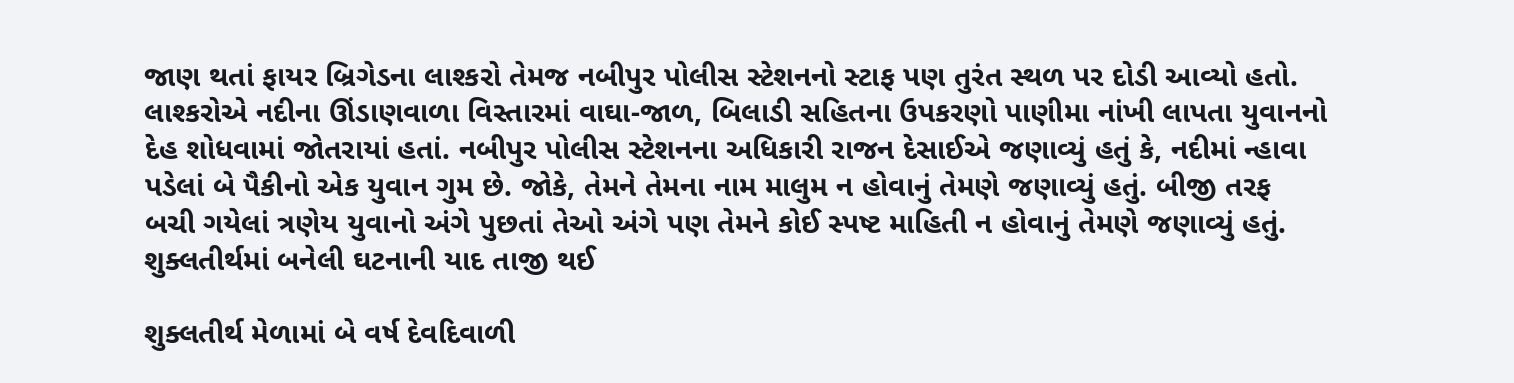જાણ થતાં ફાયર બ્રિગેડના લાશ્કરો તેમજ નબીપુર પોલીસ સ્ટેશનનો સ્ટાફ પણ તુરંત સ્થળ પર દોડી આવ્યો હતો. લાશ્કરોએ નદીના ઊંડાણવાળા વિસ્તારમાં વાઘા-જાળ, બિલાડી સહિતના ઉપકરણો પાણીમા નાંખી લાપતા યુવાનનો દેહ શોધવામાં જોતરાયાં હતાં. નબીપુર પોલીસ સ્ટેશનના અધિકારી રાજન દેસાઈએ જણાવ્યું હતું કે, નદીમાં ન્હાવા પડેલાં બે પૈકીનો એક યુવાન ગુમ છે. જોકે, તેમને તેમના નામ માલુમ ન હોવાનું તેમણે જણાવ્યું હતું. બીજી તરફ બચી ગયેલાં ત્રણેય યુવાનો અંગે પુછતાં તેઓ અંગે પણ તેમને કોઈ સ્પષ્ટ માહિતી ન હોવાનું તેમણે જણાવ્યું હતું.
શુક્લતીર્થમાં બનેલી ઘટનાની યાદ તાજી થઈ

શુક્લતીર્થ મેળામાં બે વર્ષ દેવદિવાળી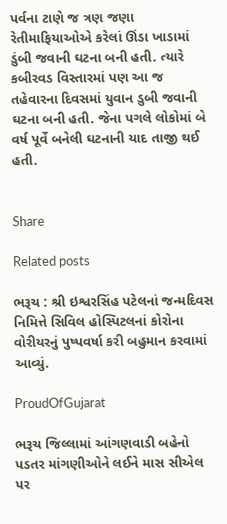પર્વના ટાણે જ ત્રણ જણા રેતીમાફિયાઓએ કરેલાં ઊંડા ખાડામાં ડુંબી જવાની ઘટના બની હતી. ત્યારે કબીરવડ વિસ્તારમાં પણ આ જ તહેવારના દિવસમાં યુવાન ડુબી જવાની ઘટના બની હતી. જેના પગલે લોકોમાં બે વર્ષ પૂર્વે બનેલી ઘટનાની યાદ તાજી થઈ હતી.


Share

Related posts

ભરૂચ : શ્રી ઇશ્વરસિંહ પટેલનાં જન્મદિવસ નિમિત્તે સિવિલ હોસ્પિટલનાં કોરોના વોરીયરનું પુષ્પવર્ષા કરી બહુમાન કરવામાં આવ્યું.

ProudOfGujarat

ભરૂચ જિલ્લામાં આંગણવાડી બહેનો પડતર માંગણીઓને લઈને માસ સીએલ પર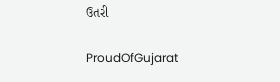ઉતરી

ProudOfGujarat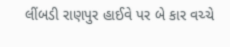લીંબડી રાણપુર હાઈવે પર બે કાર વચ્ચે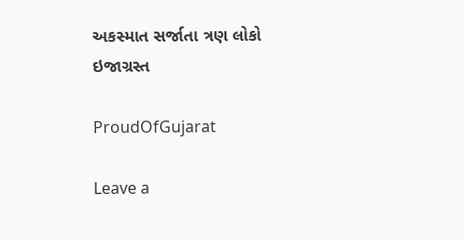અકસ્માત સર્જાતા ત્રણ લોકો ઇજાગ્રસ્ત

ProudOfGujarat

Leave a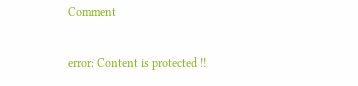Comment

error: Content is protected !!